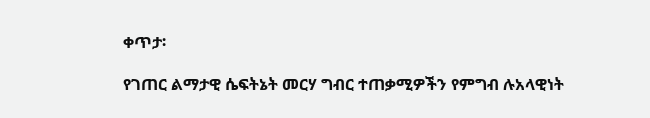ቀጥታ፡

የገጠር ልማታዊ ሴፍትኔት መርሃ ግብር ተጠቃሚዎችን የምግብ ሉአላዊነት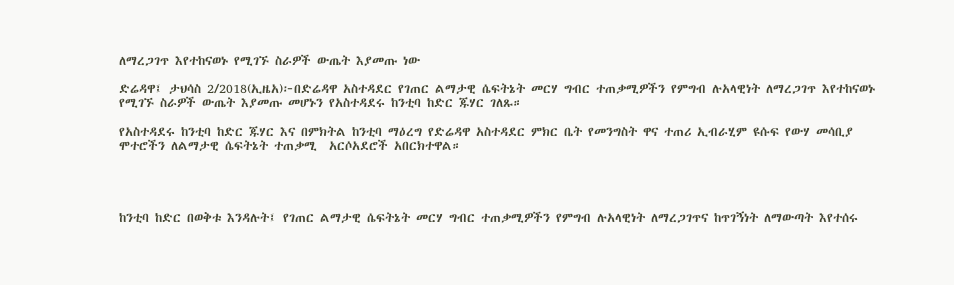ለማረጋገጥ እየተከናወኑ የሚገኙ ስራዎች ውጤት እያመጡ ነው

ድሬዳዋ፤ ታህሳስ 2/2018(ኢዜአ)፦በድሬዳዋ አስተዳደር የገጠር ልማታዊ ሴፍትኔት መርሃ ግብር ተጠቃሚዎችን የምግብ ሉአላዊነት ለማረጋገጥ እየተከናወኑ የሚገኙ ስራዎች ውጤት እያመጡ መሆኑን የአስተዳደሩ ከንቲባ ከድር ጁሃር ገለጹ።

የአስተዳደሩ ከንቲባ ከድር ጁሃር እና በምክትል ከንቲባ ማዕረግ የድሬዳዋ አስተዳደር ምክር ቤት የመንግስት ዋና ተጠሪ ኢብራሂም ዩሱፍ የውሃ መሳቢያ ሞተሮችን ለልማታዊ ሴፍትኔት ተጠቃሚ  አርሶአደሮች አበርክተዋል።




ከንቲባ ከድር በወቅቱ እንዳሉት፤ የገጠር ልማታዊ ሴፍትኔት መርሃ ግብር ተጠቃሚዎችን የምግብ ሉአላዊነት ለማረጋገጥና ከጥገኝነት ለማውጣት እየተሰሩ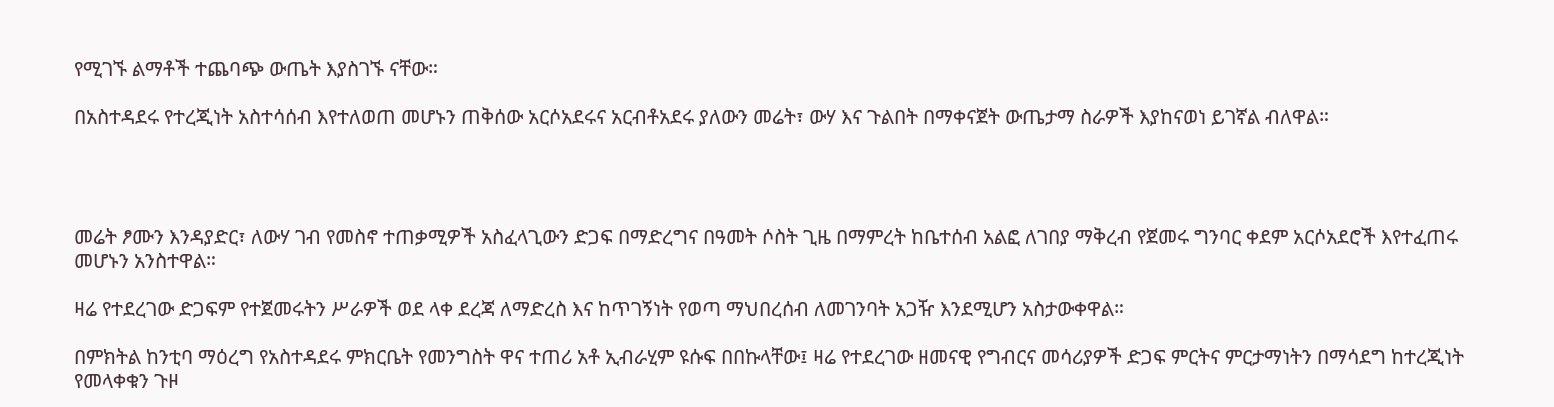የሚገኙ ልማቶች ተጨባጭ ውጤት እያስገኙ ናቸው።

በአስተዳደሩ የተረጂነት አስተሳሰብ እየተለወጠ መሆኑን ጠቅሰው አርሶአደሩና አርብቶአደሩ ያለውን መሬት፣ ውሃ እና ጉልበት በማቀናጀት ውጤታማ ስራዎች እያከናወነ ይገኛል ብለዋል።




መሬት ፆሙን እንዳያድር፣ ለውሃ ገብ የመስኖ ተጠቃሚዎች አስፈላጊውን ድጋፍ በማድረግና በዓመት ሶስት ጊዜ በማምረት ከቤተሰብ አልፎ ለገበያ ማቅረብ የጀመሩ ግንባር ቀደም አርሶአደሮች እየተፈጠሩ መሆኑን አንስተዋል።

ዛሬ የተደረገው ድጋፍም የተጀመሩትን ሥራዎች ወደ ላቀ ደረጃ ለማድረስ እና ከጥገኝነት የወጣ ማህበረሰብ ለመገንባት አጋዥ እንደሚሆን አስታውቀዋል።

በምክትል ከንቲባ ማዕረግ የአስተዳደሩ ምክርቤት የመንግስት ዋና ተጠሪ አቶ ኢብራሂም ዩሱፍ በበኩላቸው፤ ዛሬ የተደረገው ዘመናዊ የግብርና መሳሪያዎች ድጋፍ ምርትና ምርታማነትን በማሳደግ ከተረጂነት የመላቀቁን ጉዞ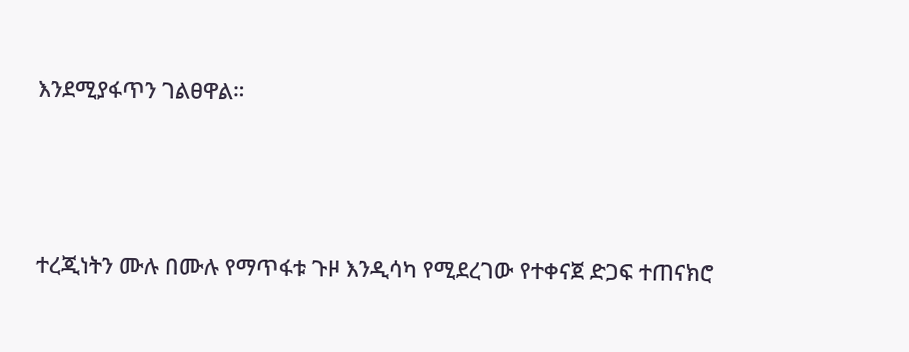እንደሚያፋጥን ገልፀዋል።




ተረጂነትን ሙሉ በሙሉ የማጥፋቱ ጉዞ እንዲሳካ የሚደረገው የተቀናጀ ድጋፍ ተጠናክሮ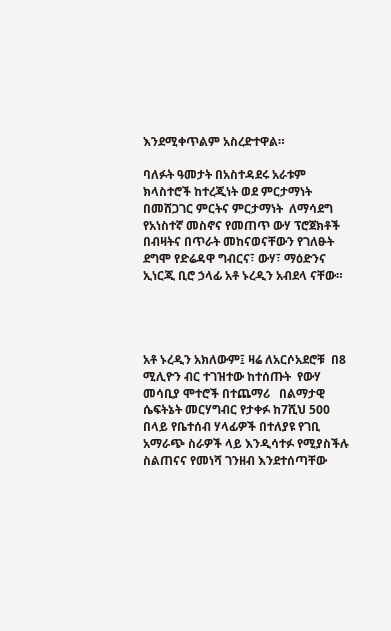እንደሚቀጥልም አስረድተዋል።

ባለፉት ዓመታት በአስተዳደሩ አራቱም ክላስተሮች ከተረጂነት ወደ ምርታማነት በመሸጋገር ምርትና ምርታማነት  ለማሳደግ የአነስተኛ መስኖና የመጠጥ ውሃ ፕሮጀክቶች በብዛትና በጥራት መከናወናቸውን የገለፁት ደግሞ የድሬዳዋ ግብርና፣ ውሃ፣ ማዕድንና ኢነርጂ ቢሮ ኃላፊ አቶ ኑረዲን አብደላ ናቸው።




አቶ ኑረዲን አክለውም፤ ዛሬ ለአርሶአደሮቹ  በ8 ሚሊዮን ብር ተገዝተው ከተሰጡት  የውሃ መሳቢያ ሞተሮች በተጨማሪ   በልማታዊ ሴፍትኔት መርሃግብር የታቀፉ ከ7ሺህ 500 በላይ የቤተሰብ ሃላፊዎች በተለያዩ የገቢ አማራጭ ስራዎች ላይ እንዲሳተፉ የሚያስችሉ ስልጠናና የመነሻ ገንዘብ እንደተሰጣቸው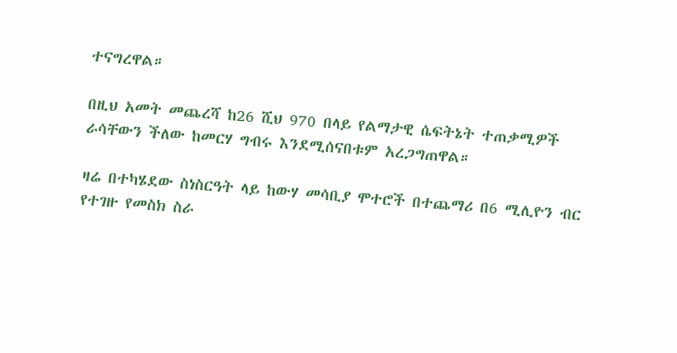ተናግረዋል።

በዚህ አመት መጨረሻ ከ26 ሺህ 970 በላይ የልማታዊ ሴፍትኔት ተጠቃሚዎች ራሳቸውን ችለው ከመርሃ ግብሩ እንደሚሰናበቱም አረጋግጠዋል።

ዛሬ በተካሄደው ስነስርዓት ላይ ከውሃ መሳቢያ ሞተሮች በተጨማሪ በ6 ሚሊዮን ብር የተገዙ የመስክ ስራ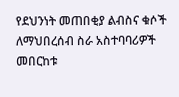የደህንነት መጠበቂያ ልብስና ቁሶች ለማህበረሰብ ስራ አስተባባሪዎች መበርከቱ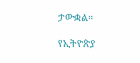ታውቋል።

የኢትዮጵያ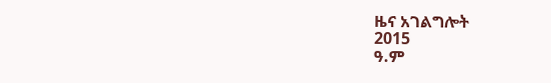ዜና አገልግሎት
2015
ዓ.ም